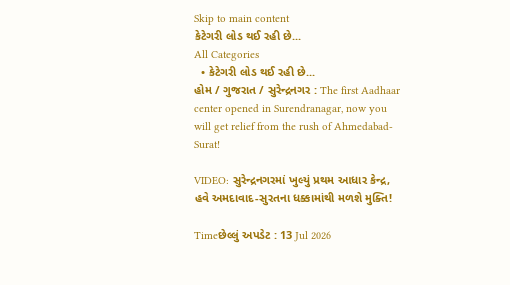Skip to main content
કેટેગરી લોડ થઈ રહી છે...
All Categories
  • કેટેગરી લોડ થઈ રહી છે...
હોમ / ગુજરાત / સુરેન્દ્રનગર : The first Aadhaar center opened in Surendranagar, now you will get relief from the rush of Ahmedabad-Surat!

VIDEO: સુરેન્દ્રનગરમાં ખુલ્યું પ્રથમ આધાર કેન્દ્ર, હવે અમદાવાદ-સુરતના ધક્કામાંથી મળશે મુક્તિ!

Timeછેલ્લું અપડેટ : 13 Jul 2026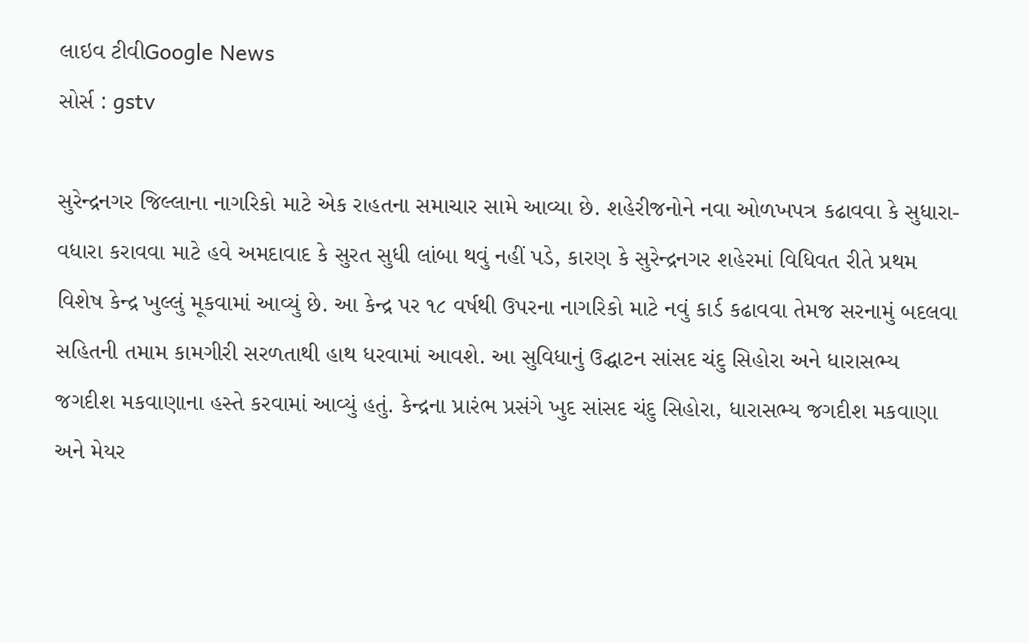લાઇવ ટીવીGoogle News
સોર્સ : gstv

સુરેન્દ્રનગર જિલ્લાના નાગરિકો માટે એક રાહતના સમાચાર સામે આવ્યા છે. શહેરીજનોને નવા ઓળખપત્ર કઢાવવા કે સુધારા-વધારા કરાવવા માટે હવે અમદાવાદ કે સુરત સુધી લાંબા થવું નહીં પડે, કારણ કે સુરેન્દ્રનગર શહેરમાં વિધિવત રીતે પ્રથમ વિશેષ કેન્દ્ર ખુલ્લું મૂકવામાં આવ્યું છે. આ કેન્દ્ર પર ૧૮ વર્ષથી ઉપરના નાગરિકો માટે નવું કાર્ડ કઢાવવા તેમજ સરનામું બદલવા સહિતની તમામ કામગીરી સરળતાથી હાથ ધરવામાં આવશે. આ સુવિધાનું ઉદ્ઘાટન સાંસદ ચંદુ સિહોરા અને ધારાસભ્ય જગદીશ મકવાણાના હસ્તે કરવામાં આવ્યું હતું. કેન્દ્રના પ્રારંભ પ્રસંગે ખુદ સાંસદ ચંદુ સિહોરા, ધારાસભ્ય જગદીશ મકવાણા અને મેયર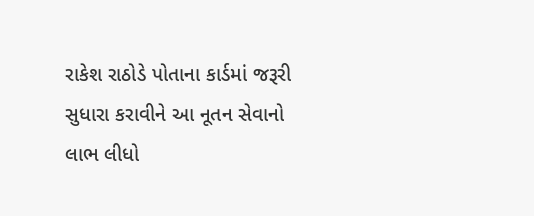રાકેશ રાઠોડે પોતાના કાર્ડમાં જરૂરી સુધારા કરાવીને આ નૂતન સેવાનો લાભ લીધો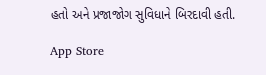હતો અને પ્રજાજોગ સુવિધાને બિરદાવી હતી.

App Store